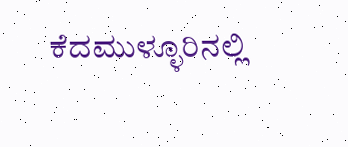ಕೆದಮುಳ್ಳೂರಿನಲ್ಲಿ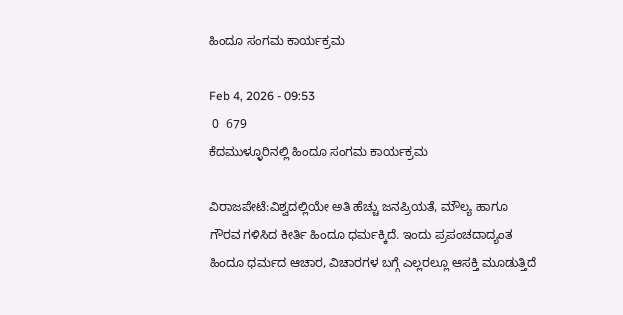ಹಿಂದೂ ಸಂಗಮ ಕಾರ್ಯಕ್ರಮ

Feb 4, 2026 - 09:53
 0  679
ಕೆದಮುಳ್ಳೂರಿನಲ್ಲಿ ಹಿಂದೂ ಸಂಗಮ ಕಾರ್ಯಕ್ರಮ

ವಿರಾಜಪೇಟೆ:ವಿಶ್ವದಲ್ಲಿಯೇ ಅತಿ ಹೆಚ್ಚು ಜನಪ್ರಿಯತೆ, ಮೌಲ್ಯ ಹಾಗೂ ಗೌರವ ಗಳಿಸಿದ ಕೀರ್ತಿ ಹಿಂದೂ ಧರ್ಮಕ್ಕಿದೆ. ಇಂದು ಪ್ರಪಂಚದಾದ್ಯಂತ ಹಿಂದೂ ಧರ್ಮದ ಆಚಾರ, ವಿಚಾರಗಳ ಬಗ್ಗೆ ಎಲ್ಲರಲ್ಲೂ ಆಸಕ್ತಿ ಮೂಡುತ್ತಿದೆ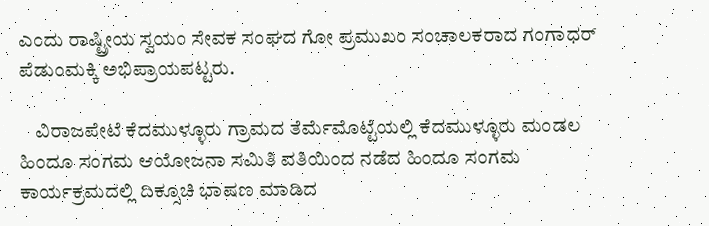ಎಂದು ರಾಷ್ಟ್ರೀಯ ಸ್ವಯಂ ಸೇವಕ ಸಂಘದ ಗೋ ಪ್ರಮುಖಂ ಸಂಚಾಲಕರಾದ ಗಂಗಾಧರ್ ಪೆಡುಂಮಕ್ಕಿ ಅಭಿಪ್ರಾಯಪಟ್ಟರು.

    ವಿರಾಜಪೇಟೆ ಕೆದಮುಳ್ಳೂರು ಗ್ರಾಮದ ತೆರ್ಮೆಮೊಟ್ಟೆಯಲ್ಲಿ ಕೆದಮುಳ್ಳೂರು ಮಂಡಲ ಹಿಂದೂ ಸಂಗಮ ಆಯೋಜನಾ ಸಮಿತಿ ವತಿಯಿಂದ ನಡೆದ ಹಿಂದೂ ಸಂಗಮ ಕಾರ್ಯಕ್ರಮದಲ್ಲಿ ದಿಕ್ಸೂಚಿ ಭಾಷಣ ಮಾಡಿದ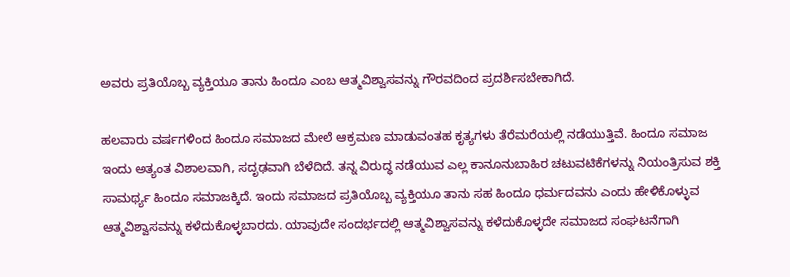ಅವರು ಪ್ರತಿಯೊಬ್ಬ ವ್ಯಕ್ತಿಯೂ ತಾನು ಹಿಂದೂ ಎಂಬ ಆತ್ಮವಿಶ್ವಾಸವನ್ನು ಗೌರವದಿಂದ ಪ್ರದರ್ಶಿಸಬೇಕಾಗಿದೆ.

ಹಲವಾರು ವರ್ಷಗಳಿಂದ ಹಿಂದೂ ಸಮಾಜದ ಮೇಲೆ ಆಕ್ರಮಣ ಮಾಡುವಂತಹ ಕೃತ್ಯಗಳು ತೆರೆಮರೆಯಲ್ಲಿ ನಡೆಯುತ್ತಿವೆ. ಹಿಂದೂ ಸಮಾಜ ಇಂದು ಅತ್ಯಂತ ವಿಶಾಲವಾಗಿ, ಸದೃಢವಾಗಿ ಬೆಳೆದಿದೆ. ತನ್ನ ವಿರುದ್ಧ ನಡೆಯುವ ಎಲ್ಲ ಕಾನೂನುಬಾಹಿರ ಚಟುವಟಿಕೆಗಳನ್ನು ನಿಯಂತ್ರಿಸುವ ಶಕ್ತಿ ಸಾಮರ್ಥ್ಯ ಹಿಂದೂ ಸಮಾಜಕ್ಕಿದೆ. ಇಂದು ಸಮಾಜದ ಪ್ರತಿಯೊಬ್ಬ ವ್ಯಕ್ತಿಯೂ ತಾನು ಸಹ ಹಿಂದೂ ಧರ್ಮದವನು ಎಂದು ಹೇಳಿಕೊಳ್ಳುವ ಆತ್ಮವಿಶ್ವಾಸವನ್ನು ಕಳೆದುಕೊಳ್ಳಬಾರದು. ಯಾವುದೇ ಸಂದರ್ಭದಲ್ಲಿ ಆತ್ಮವಿಶ್ವಾಸವನ್ನು ಕಳೆದುಕೊಳ್ಳದೇ ಸಮಾಜದ ಸಂಘಟನೆಗಾಗಿ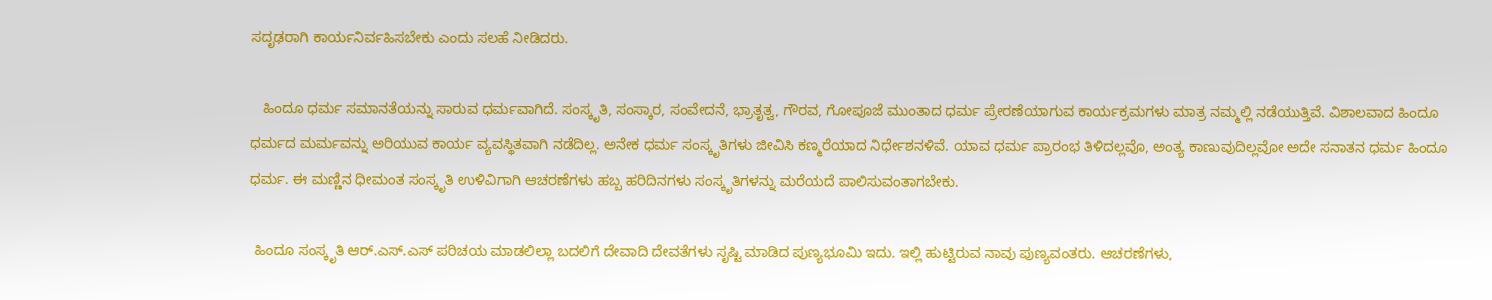ಸದೃಢರಾಗಿ ಕಾರ್ಯನಿರ್ವಹಿಸಬೇಕು ಎಂದು ಸಲಹೆ ನೀಡಿದರು.

   ಹಿಂದೂ ಧರ್ಮ ಸಮಾನತೆಯನ್ನು ಸಾರುವ ಧರ್ಮವಾಗಿದೆ. ಸಂಸ್ಕೃತಿ, ಸಂಸ್ಕಾರ, ಸಂವೇದನೆ, ಭ್ರಾತೃತ್ವ, ಗೌರವ, ಗೋಪೂಜೆ ಮುಂತಾದ ಧರ್ಮ ಪ್ರೇರಣೆಯಾಗುವ ಕಾರ್ಯಕ್ರಮಗಳು ಮಾತ್ರ ನಮ್ಮಲ್ಲಿ ನಡೆಯುತ್ತಿವೆ. ವಿಶಾಲವಾದ ಹಿಂದೂ ಧರ್ಮದ ಮರ್ಮವನ್ನು ಅರಿಯುವ ಕಾರ್ಯ ವ್ಯವಸ್ಥಿತವಾಗಿ ನಡೆದಿಲ್ಲ. ಅನೇಕ ಧರ್ಮ ಸಂಸ್ಕೃತಿಗಳು ಜೀವಿಸಿ ಕಣ್ಮರೆಯಾದ ನಿರ್ಧೇಶನಳಿವೆ. ಯಾವ ಧರ್ಮ ಪ್ರಾರಂಭ ತಿಳಿದಲ್ಲವೊ, ಅಂತ್ಯ ಕಾಣುವುದಿಲ್ಲವೋ ಅದೇ ಸನಾತನ ಧರ್ಮ ಹಿಂದೂ ಧರ್ಮ. ಈ ಮಣ್ಣಿನ ಧೀಮಂತ ಸಂಸ್ಕೃತಿ ಉಳಿವಿಗಾಗಿ ಆಚರಣೆಗಳು ಹಬ್ಬ ಹರಿದಿನಗಳು ಸಂಸ್ಕೃತಿಗಳನ್ನು ಮರೆಯದೆ ಪಾಲಿಸುವಂತಾಗಬೇಕು.

 ಹಿಂದೂ ಸಂಸ್ಕೃತಿ ಆರ್.ಎಸ್.ಎಸ್ ಪರಿಚಯ ಮಾಡಲಿಲ್ಲಾ ಬದಲಿಗೆ ದೇವಾದಿ ದೇವತೆಗಳು ಸೃಷ್ಟಿ ಮಾಡಿದ ಪುಣ್ಯಭೂಮಿ ಇದು. ಇಲ್ಲಿ ಹುಟ್ಟಿರುವ ನಾವು ಪುಣ್ಯವಂತರು. ಆಚರಣೆಗಳು,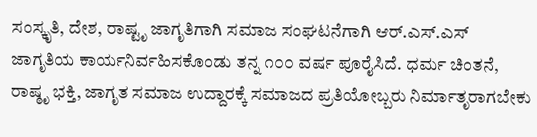ಸಂಸ್ಕೃತಿ, ದೇಶ, ರಾಷ್ಟೃ ಜಾಗೃತಿಗಾಗಿ ಸಮಾಜ ಸಂಘಟನೆಗಾಗಿ ಆರ್.ಎಸ್.ಎಸ್ ಜಾಗೃತಿಯ ಕಾರ್ಯನಿರ್ವಹಿಸಕೊಂಡು ತನ್ನ ೧೦೦ ವರ್ಷ ಪೂರೈಸಿದೆ. ಧರ್ಮ ಚಿಂತನೆ, ರಾಷ್ಠೃ ಭಕ್ತಿ, ಜಾಗೃತ ಸಮಾಜ ಉದ್ದಾರಕ್ಕೆ ಸಮಾಜದ ಪ್ರತಿಯೋಬ್ಬರು ನಿರ್ಮಾತೃರಾಗಬೇಕು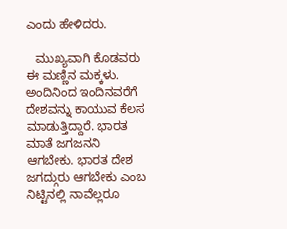ಎಂದು ಹೇಳಿದರು.

   ಮುಖ್ಯವಾಗಿ ಕೊಡವರು ಈ ಮಣ್ಣಿನ ಮಕ್ಕಳು. ಅಂದಿನಿಂದ ಇಂದಿನವರೆಗೆ ದೇಶವನ್ನು ಕಾಯುವ ಕೆಲಸ ಮಾಡುತ್ತಿದ್ದಾರೆ. ಭಾರತ ಮಾತೆ ಜಗಜನನಿ ಆಗಬೇಕು. ಭಾರತ ದೇಶ ಜಗದ್ಗುರು ಆಗಬೇಕು ಎಂಬ ನಿಟ್ಟಿನಲ್ಲಿ ನಾವೆಲ್ಲರೂ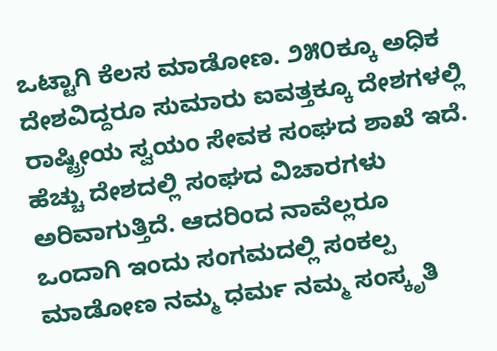ಒಟ್ಟಾಗಿ ಕೆಲಸ ಮಾಡೋಣ. ೨೫೦ಕ್ಕೂ ಅಧಿಕ ದೇಶವಿದ್ದರೂ ಸುಮಾರು ಐವತ್ತಕ್ಕೂ ದೇಶಗಳಲ್ಲಿ ರಾಷ್ಟ್ರೀಯ ಸ್ವಯಂ ಸೇವಕ ಸಂಘದ ಶಾಖೆ ಇದೆ. ಹೆಚ್ಚು ದೇಶದಲ್ಲಿ ಸಂಘದ ವಿಚಾರಗಳು ಅರಿವಾಗುತ್ತಿದೆ. ಆದರಿಂದ ನಾವೆಲ್ಲರೂ ಒಂದಾಗಿ ಇಂದು ಸಂಗಮದಲ್ಲಿ ಸಂಕಲ್ಪ ಮಾಡೋಣ ನಮ್ಮ ಧರ್ಮ ನಮ್ಮ ಸಂಸ್ಕೃತಿ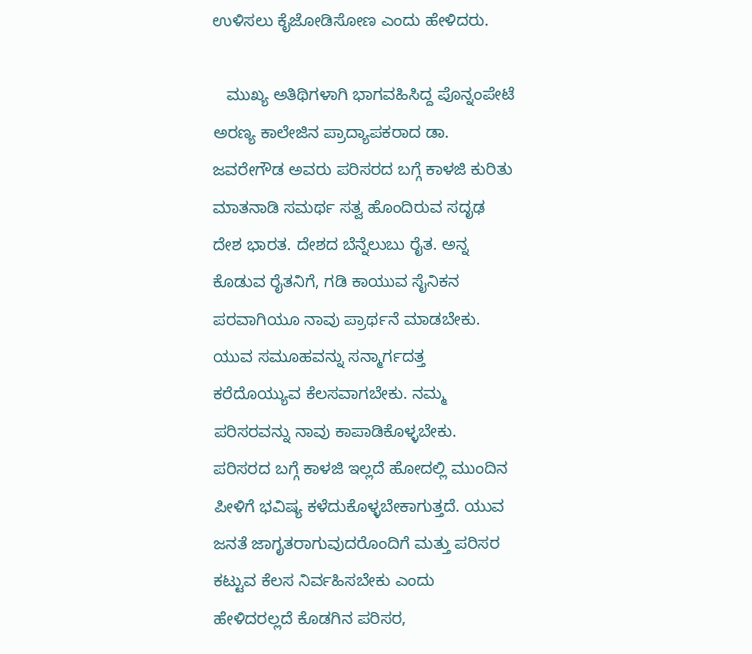ಉಳಿಸಲು ಕೈಜೋಡಿಸೋಣ ಎಂದು ಹೇಳಿದರು.

   ಮುಖ್ಯ ಅತಿಥಿಗಳಾಗಿ ಭಾಗವಹಿಸಿದ್ದ ಪೊನ್ನಂಪೇಟೆ ಅರಣ್ಯ ಕಾಲೇಜಿನ ಪ್ರಾದ್ಯಾಪಕರಾದ ಡಾ. ಜವರೇಗೌಡ ಅವರು ಪರಿಸರದ ಬಗ್ಗೆ ಕಾಳಜಿ ಕುರಿತು ಮಾತನಾಡಿ ಸಮರ್ಥ ಸತ್ವ ಹೊಂದಿರುವ ಸದೃಢ ದೇಶ ಭಾರತ. ದೇಶದ ಬೆನ್ನೆಲುಬು ರೈತ. ಅನ್ನ ಕೊಡುವ ರೈತನಿಗೆ, ಗಡಿ ಕಾಯುವ ಸೈನಿಕನ ಪರವಾಗಿಯೂ ನಾವು ಪ್ರಾರ್ಥನೆ ಮಾಡಬೇಕು. ಯುವ ಸಮೂಹವನ್ನು ಸನ್ಮಾರ್ಗದತ್ತ ಕರೆದೊಯ್ಯುವ ಕೆಲಸವಾಗಬೇಕು. ನಮ್ಮ ಪರಿಸರವನ್ನು ನಾವು ಕಾಪಾಡಿಕೊಳ್ಳಬೇಕು. ಪರಿಸರದ ಬಗ್ಗೆ ಕಾಳಜಿ ಇಲ್ಲದೆ ಹೋದಲ್ಲಿ ಮುಂದಿನ ಪೀಳಿಗೆ ಭವಿಷ್ಯ ಕಳೆದುಕೊಳ್ಳಬೇಕಾಗುತ್ತದೆ. ಯುವ ಜನತೆ ಜಾಗೃತರಾಗುವುದರೊಂದಿಗೆ ಮತ್ತು ಪರಿಸರ ಕಟ್ಟುವ ಕೆಲಸ ನಿರ್ವಹಿಸಬೇಕು ಎಂದು ಹೇಳಿದರಲ್ಲದೆ ಕೊಡಗಿನ ಪರಿಸರ,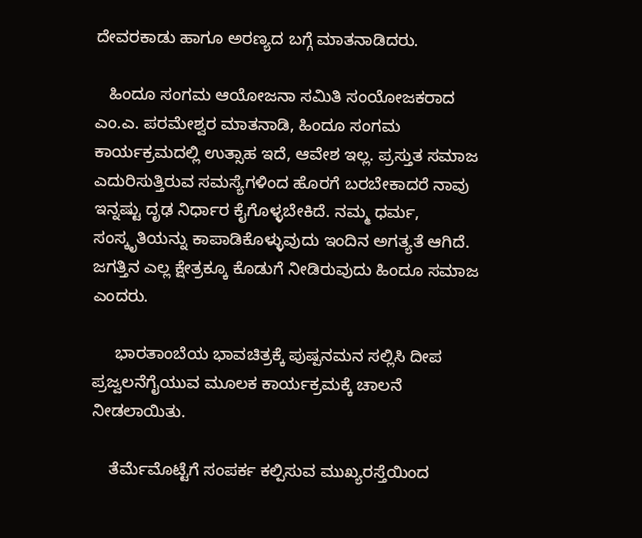ದೇವರಕಾಡು ಹಾಗೂ ಅರಣ್ಯದ ಬಗ್ಗೆ ಮಾತನಾಡಿದರು.

   ಹಿಂದೂ ಸಂಗಮ ಆಯೋಜನಾ ಸಮಿತಿ ಸಂಯೋಜಕರಾದ ಎಂ.ಎ. ಪರಮೇಶ್ವರ ಮಾತನಾಡಿ, ಹಿಂದೂ ಸಂಗಮ ಕಾರ್ಯಕ್ರಮದಲ್ಲಿ ಉತ್ಸಾಹ ಇದೆ, ಆವೇಶ ಇಲ್ಲ. ಪ್ರಸ್ತುತ ಸಮಾಜ ಎದುರಿಸುತ್ತಿರುವ ಸಮಸ್ಯೆಗಳಿಂದ ಹೊರಗೆ ಬರಬೇಕಾದರೆ ನಾವು ಇನ್ನಷ್ಟು ದೃಢ ನಿರ್ಧಾರ ಕೈಗೊಳ್ಳಬೇಕಿದೆ. ನಮ್ಮ ಧರ್ಮ, ಸಂಸ್ಕೃತಿಯನ್ನು ಕಾಪಾಡಿಕೊಳ್ಳುವುದು ಇಂದಿನ ಅಗತ್ಯತೆ ಆಗಿದೆ. ಜಗತ್ತಿನ ಎಲ್ಲ ಕ್ಷೇತ್ರಕ್ಕೂ ಕೊಡುಗೆ ನೀಡಿರುವುದು ಹಿಂದೂ ಸಮಾಜ ಎಂದರು.

     ಭಾರತಾಂಬೆಯ ಭಾವಚಿತ್ರಕ್ಕೆ ಪುಷ್ಪನಮನ ಸಲ್ಲಿಸಿ ದೀಪ ಪ್ರಜ್ವಲನೆಗೈಯುವ ಮೂಲಕ ಕಾರ್ಯಕ್ರಮಕ್ಕೆ ಚಾಲನೆ ನೀಡಲಾಯಿತು.

    ತೆರ್ಮೆಮೊಟ್ಟೆಗೆ ಸಂಪರ್ಕ ಕಲ್ಪಿಸುವ ಮುಖ್ಯರಸ್ತೆಯಿಂದ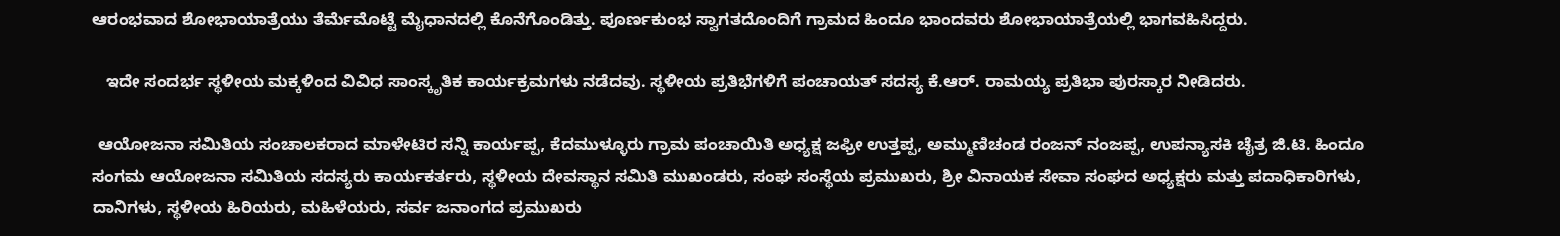ಆರಂಭವಾದ ಶೋಭಾಯಾತ್ರೆಯು ತೆರ್ಮೆಮೊಟ್ಟೆ ಮೈಧಾನದಲ್ಲಿ ಕೊನೆಗೊಂಡಿತ್ತು. ಪೂರ್ಣಕುಂಭ ಸ್ವಾಗತದೊಂದಿಗೆ ಗ್ರಾಮದ ಹಿಂದೂ ಭಾಂದವರು ಶೋಭಾಯಾತ್ರೆಯಲ್ಲಿ ಭಾಗವಹಿಸಿದ್ದರು.

   ಇದೇ ಸಂದರ್ಭ ಸ್ಥಳೀಯ ಮಕ್ಕಳಿಂದ ವಿವಿಧ ಸಾಂಸ್ಕೃತಿಕ ಕಾರ್ಯಕ್ರಮಗಳು ನಡೆದವು. ಸ್ಥಳೀಯ ಪ್ರತಿಭೆಗಳಿಗೆ ಪಂಚಾಯತ್ ಸದಸ್ಯ ಕೆ.ಆರ್. ರಾಮಯ್ಯ ಪ್ರತಿಭಾ ಪುರಸ್ಕಾರ ನೀಡಿದರು.

 ಆಯೋಜನಾ ಸಮಿತಿಯ ಸಂಚಾಲಕರಾದ ಮಾಳೇಟಿರ ಸನ್ನಿ ಕಾರ್ಯಪ್ಪ, ಕೆದಮುಳ್ಳೂರು ಗ್ರಾಮ ಪಂಚಾಯಿತಿ ಅಧ್ಯಕ್ಷ ಜಫ್ರೀ ಉತ್ತಪ್ಪ, ಅಮ್ಮುಣಿಚಂಡ ರಂಜನ್ ನಂಜಪ್ಪ, ಉಪನ್ಯಾಸಕಿ ಚೈತ್ರ ಜಿ.ಟಿ. ಹಿಂದೂ ಸಂಗಮ ಆಯೋಜನಾ ಸಮಿತಿಯ ಸದಸ್ಯರು ಕಾರ್ಯಕರ್ತರು, ಸ್ಥಳೀಯ ದೇವಸ್ಥಾನ ಸಮಿತಿ ಮುಖಂಡರು, ಸಂಘ ಸಂಸ್ಥೆಯ ಪ್ರಮುಖರು, ಶ್ರೀ ವಿನಾಯಕ ಸೇವಾ ಸಂಘದ ಅಧ್ಯಕ್ಷರು ಮತ್ತು ಪದಾಧಿಕಾರಿಗಳು, ದಾನಿಗಳು, ಸ್ಥಳೀಯ ಹಿರಿಯರು, ಮಹಿಳೆಯರು, ಸರ್ವ ಜನಾಂಗದ ಪ್ರಮುಖರು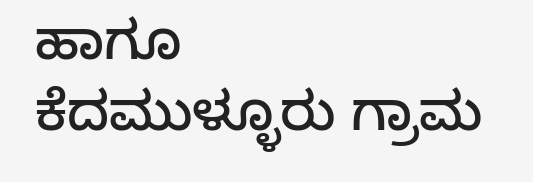ಹಾಗೂ ಕೆದಮುಳ್ಳೂರು ಗ್ರಾಮ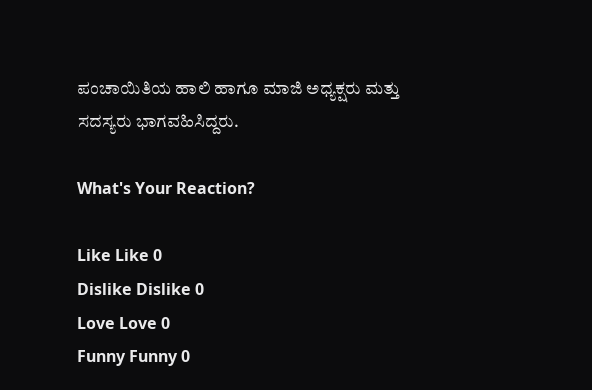ಪಂಚಾಯಿತಿಯ ಹಾಲಿ ಹಾಗೂ ಮಾಜಿ ಅಧ್ಯಕ್ಷರು ಮತ್ತು ಸದಸ್ಯರು ಭಾಗವಹಿಸಿದ್ದರು.

What's Your Reaction?

Like Like 0
Dislike Dislike 0
Love Love 0
Funny Funny 0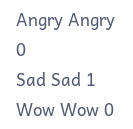Angry Angry 0
Sad Sad 1
Wow Wow 0